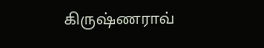கிருஷ்ணராவ்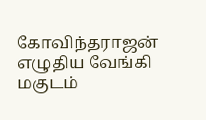கோவிந்தராஜன் எழுதிய வேங்கி மகுடம்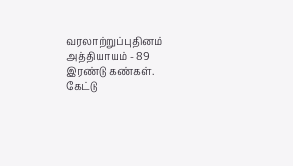வரலாற்றுப்புதினம் அத்தியாயம் - 89 இரண்டு கண்கள். கேட்டு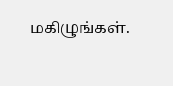மகிழுங்கள்.